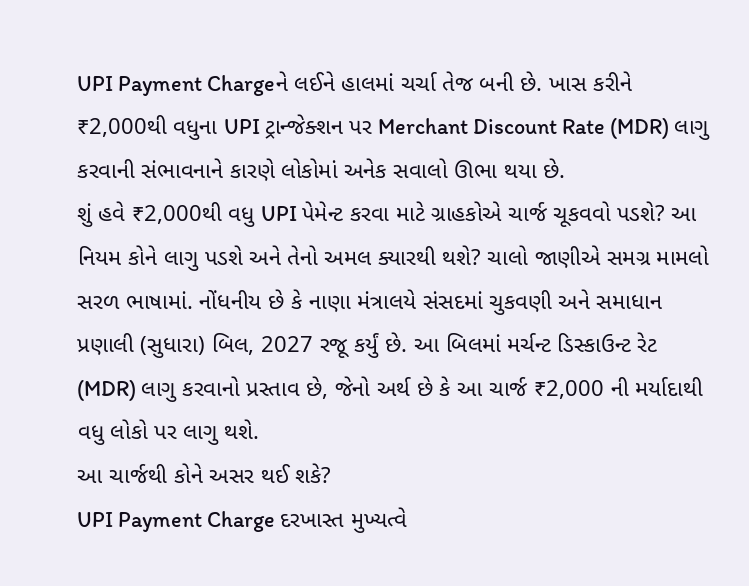UPI Payment Chargeને લઈને હાલમાં ચર્ચા તેજ બની છે. ખાસ કરીને ₹2,000થી વધુના UPI ટ્રાન્જેક્શન પર Merchant Discount Rate (MDR) લાગુ કરવાની સંભાવનાને કારણે લોકોમાં અનેક સવાલો ઊભા થયા છે.
શું હવે ₹2,000થી વધુ UPI પેમેન્ટ કરવા માટે ગ્રાહકોએ ચાર્જ ચૂકવવો પડશે? આ નિયમ કોને લાગુ પડશે અને તેનો અમલ ક્યારથી થશે? ચાલો જાણીએ સમગ્ર મામલો સરળ ભાષામાં. નોંધનીય છે કે નાણા મંત્રાલયે સંસદમાં ચુકવણી અને સમાધાન પ્રણાલી (સુધારા) બિલ, 2027 રજૂ કર્યું છે. આ બિલમાં મર્ચન્ટ ડિસ્કાઉન્ટ રેટ (MDR) લાગુ કરવાનો પ્રસ્તાવ છે, જેનો અર્થ છે કે આ ચાર્જ ₹2,000 ની મર્યાદાથી વધુ લોકો પર લાગુ થશે.
આ ચાર્જથી કોને અસર થઈ શકે?
UPI Payment Charge દરખાસ્ત મુખ્યત્વે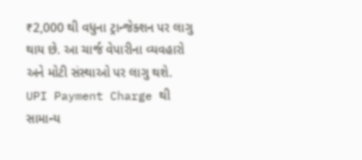₹2,000 થી વધુના ટ્રાન્જેક્શન પર લાગુ થાય છે. આ ચાર્જ વેપારીના વ્યવહારો અને મોટી સંસ્થાઓ પર લાગુ થશે.
UPI Payment Charge થી સામાન્ય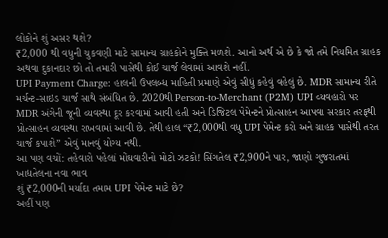લોકોને શું અસર થશે?
₹2,000 થી વધુની ચુકવણી માટે સામાન્ય ગ્રાહકોને મુક્તિ મળશે. આનો અર્થ એ છે કે જો તમે નિયમિત ગ્રાહક અથવા દુકાનદાર છો તો તમારી પાસેથી કોઈ ચાર્જ લેવામાં આવશે નહીં.
UPI Payment Charge: હાલની ઉપલબ્ધ માહિતી પ્રમાણે એવું સીધું કહેવું વહેલું છે. MDR સામાન્ય રીતે મર્ચન્ટ-સાઇડ ચાર્જ સાથે સંબંધિત છે. 2020થી Person-to-Merchant (P2M) UPI વ્યવહારો પર MDR અંગેની જૂની વ્યવસ્થા દૂર કરવામાં આવી હતી અને ડિજિટલ પેમેન્ટને પ્રોત્સાહન આપવા સરકાર તરફથી પ્રોત્સાહન વ્યવસ્થા રાખવામાં આવી છે. તેથી હાલ “₹2,000થી વધુ UPI પેમેન્ટ કરો અને ગ્રાહક પાસેથી તરત ચાર્જ કપાશે” એવું માનવું યોગ્ય નથી.
આ પણ વચોં: તહેવારો પહેલાં મોંઘવારીનો મોટો ઝટકો! સિંગતેલ ₹2,900ને પાર, જાણો ગુજરાતમાં ખાદ્યતેલના નવા ભાવ
શું ₹2,000ની મર્યાદા તમામ UPI પેમેન્ટ માટે છે?
અહીં પણ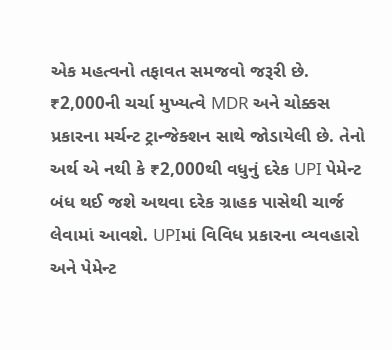એક મહત્વનો તફાવત સમજવો જરૂરી છે. ₹2,000ની ચર્ચા મુખ્યત્વે MDR અને ચોક્કસ પ્રકારના મર્ચન્ટ ટ્રાન્જેક્શન સાથે જોડાયેલી છે. તેનો અર્થ એ નથી કે ₹2,000થી વધુનું દરેક UPI પેમેન્ટ બંધ થઈ જશે અથવા દરેક ગ્રાહક પાસેથી ચાર્જ લેવામાં આવશે. UPIમાં વિવિધ પ્રકારના વ્યવહારો અને પેમેન્ટ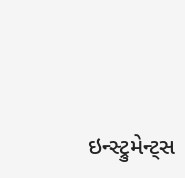ઇન્સ્ટ્રુમેન્ટ્સ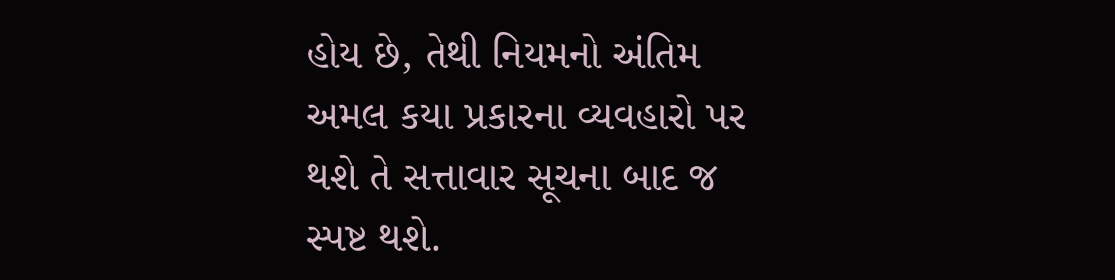હોય છે, તેથી નિયમનો અંતિમ અમલ કયા પ્રકારના વ્યવહારો પર થશે તે સત્તાવાર સૂચના બાદ જ સ્પષ્ટ થશે.